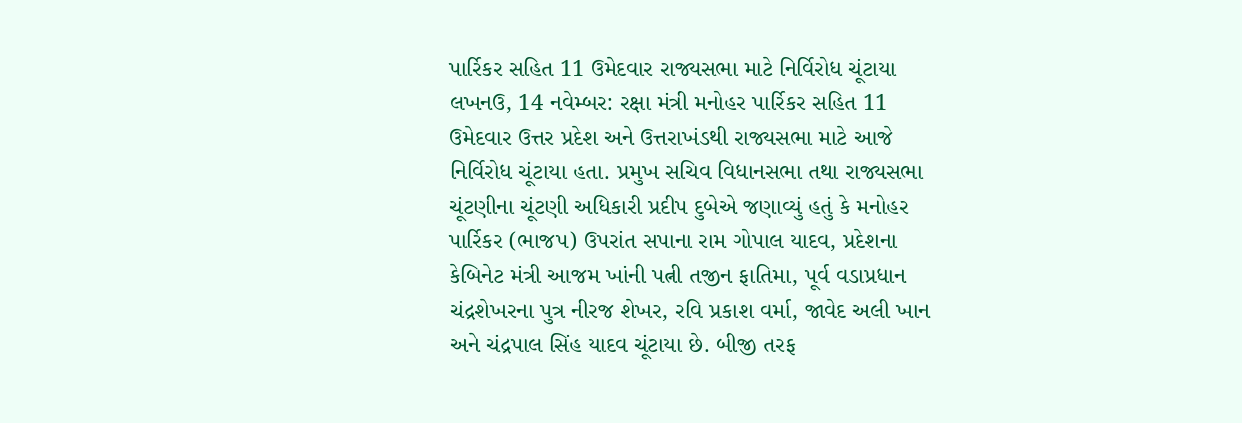પાર્રિકર સહિત 11 ઉમેદવાર રાજ્યસભા માટે નિર્વિરોધ ચૂંટાયા
લખનઉ, 14 નવેમ્બર: રક્ષા મંત્રી મનોહર પાર્રિકર સહિત 11 ઉમેદવાર ઉત્તર પ્રદેશ અને ઉત્તરાખંડથી રાજ્યસભા માટે આજે નિર્વિરોધ ચૂંટાયા હતા. પ્રમુખ સચિવ વિધાનસભા તથા રાજ્યસભા ચૂંટણીના ચૂંટણી અધિકારી પ્રદીપ દુબેએ જણાવ્યું હતું કે મનોહર પાર્રિકર (ભાજપ) ઉપરાંત સપાના રામ ગોપાલ યાદવ, પ્રદેશના કેબિનેટ મંત્રી આજમ ખાંની પત્ની તજીન ફાતિમા, પૂર્વ વડાપ્રધાન ચંદ્રશેખરના પુત્ર નીરજ શેખર, રવિ પ્રકાશ વર્મા, જાવેદ અલી ખાન અને ચંદ્રપાલ સિંહ યાદવ ચૂંટાયા છે. બીજી તરફ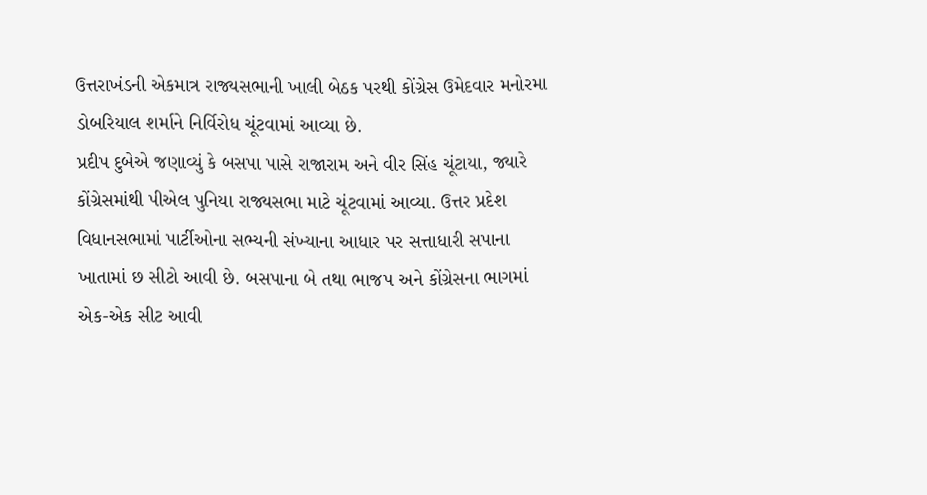ઉત્તરાખંડની એકમાત્ર રાજ્યસભાની ખાલી બેઠક પરથી કોંગ્રેસ ઉમેદવાર મનોરમા ડોબરિયાલ શર્માને નિર્વિરોધ ચૂંટવામાં આવ્યા છે.
પ્રદીપ દુબેએ જણાવ્યું કે બસપા પાસે રાજારામ અને વીર સિંહ ચૂંટાયા, જ્યારે કોંગ્રેસમાંથી પીએલ પુનિયા રાજ્યસભા માટે ચૂંટવામાં આવ્યા. ઉત્તર પ્રદેશ વિધાનસભામાં પાર્ટીઓના સભ્યની સંખ્યાના આધાર પર સત્તાધારી સપાના ખાતામાં છ સીટો આવી છે. બસપાના બે તથા ભાજપ અને કોંગ્રેસના ભાગમાં એક-એક સીટ આવી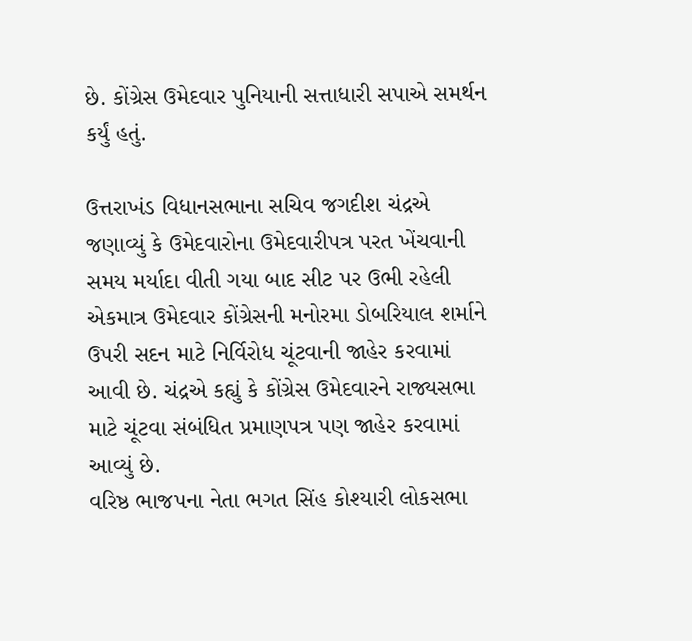છે. કોંગ્રેસ ઉમેદવાર પુનિયાની સત્તાધારી સપાએ સમર્થન કર્યું હતું.

ઉત્તરાખંડ વિધાનસભાના સચિવ જગદીશ ચંદ્રએ જણાવ્યું કે ઉમેદવારોના ઉમેદવારીપત્ર પરત ખેંચવાની સમય મર્યાદા વીતી ગયા બાદ સીટ પર ઉભી રહેલી એકમાત્ર ઉમેદવાર કોંગ્રેસની મનોરમા ડોબરિયાલ શર્માને ઉપરી સદન માટે નિર્વિરોધ ચૂંટવાની જાહેર કરવામાં આવી છે. ચંદ્રએ કહ્યું કે કોંગ્રેસ ઉમેદવારને રાજ્યસભા માટે ચૂંટવા સંબંધિત પ્રમાણપત્ર પણ જાહેર કરવામાં આવ્યું છે.
વરિષ્ઠ ભાજપના નેતા ભગત સિંહ કોશ્યારી લોકસભા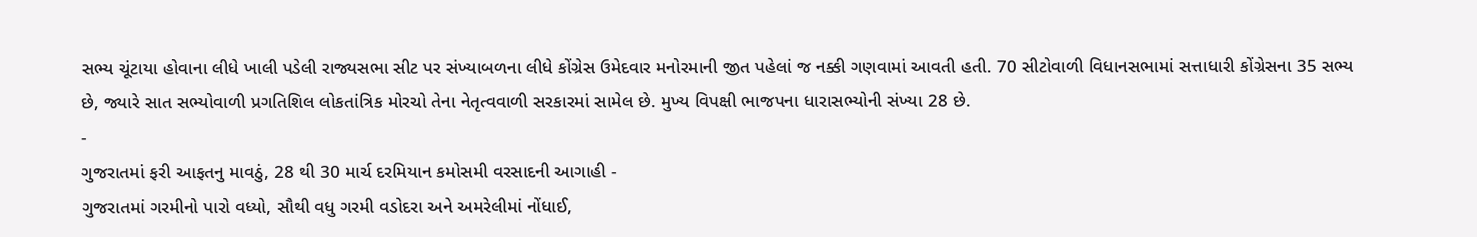સભ્ય ચૂંટાયા હોવાના લીધે ખાલી પડેલી રાજ્યસભા સીટ પર સંખ્યાબળના લીધે કોંગ્રેસ ઉમેદવાર મનોરમાની જીત પહેલાં જ નક્કી ગણવામાં આવતી હતી. 70 સીટોવાળી વિધાનસભામાં સત્તાધારી કોંગ્રેસના 35 સભ્ય છે, જ્યારે સાત સભ્યોવાળી પ્રગતિશિલ લોકતાંત્રિક મોરચો તેના નેતૃત્વવાળી સરકારમાં સામેલ છે. મુખ્ય વિપક્ષી ભાજપના ધારાસભ્યોની સંખ્યા 28 છે.
-
ગુજરાતમાં ફરી આફતનુ માવઠું, 28 થી 30 માર્ચ દરમિયાન કમોસમી વરસાદની આગાહી -
ગુજરાતમાં ગરમીનો પારો વધ્યો, સૌથી વધુ ગરમી વડોદરા અને અમરેલીમાં નોંધાઈ,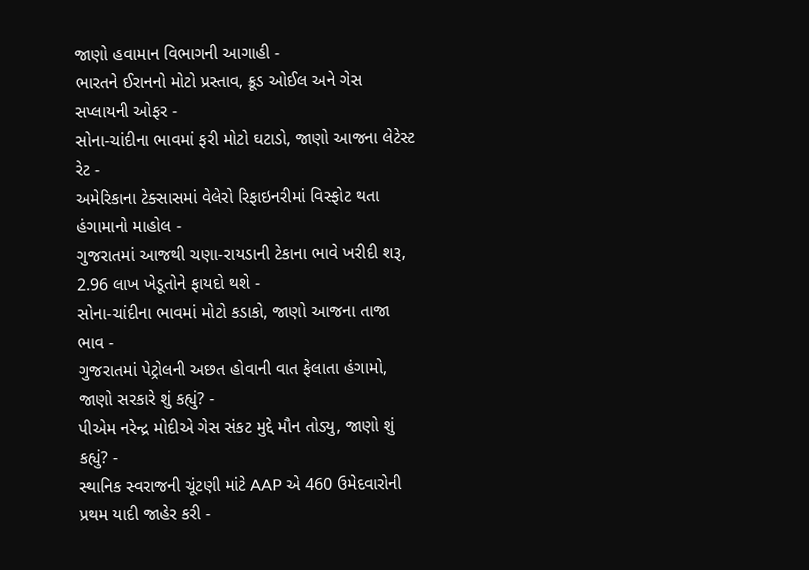જાણો હવામાન વિભાગની આગાહી -
ભારતને ઈરાનનો મોટો પ્રસ્તાવ, ક્રૂડ ઓઈલ અને ગેસ સપ્લાયની ઓફર -
સોના-ચાંદીના ભાવમાં ફરી મોટો ઘટાડો, જાણો આજના લેટેસ્ટ રેટ -
અમેરિકાના ટેક્સાસમાં વેલેરો રિફાઇનરીમાં વિસ્ફોટ થતા હંગામાનો માહોલ -
ગુજરાતમાં આજથી ચણા-રાયડાની ટેકાના ભાવે ખરીદી શરૂ, 2.96 લાખ ખેડૂતોને ફાયદો થશે -
સોના-ચાંદીના ભાવમાં મોટો કડાકો, જાણો આજના તાજા ભાવ -
ગુજરાતમાં પેટ્રોલની અછત હોવાની વાત ફેલાતા હંગામો, જાણો સરકારે શું કહ્યું? -
પીએમ નરેન્દ્ર મોદીએ ગેસ સંકટ મુદ્દે મૌન તોડ્યુ, જાણો શું કહ્યું? -
સ્થાનિક સ્વરાજની ચૂંટણી માંટે AAP એ 460 ઉમેદવારોની પ્રથમ યાદી જાહેર કરી -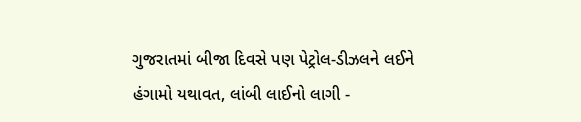ગુજરાતમાં બીજા દિવસે પણ પેટ્રોલ-ડીઝલને લઈને હંગામો યથાવત, લાંબી લાઈનો લાગી -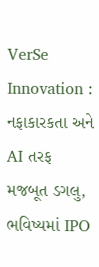VerSe Innovation : નફાકારકતા અને AI તરફ મજબૂત ડગલુ, ભવિષ્યમાં IPO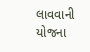લાવવાની યોજના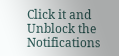Click it and Unblock the Notifications